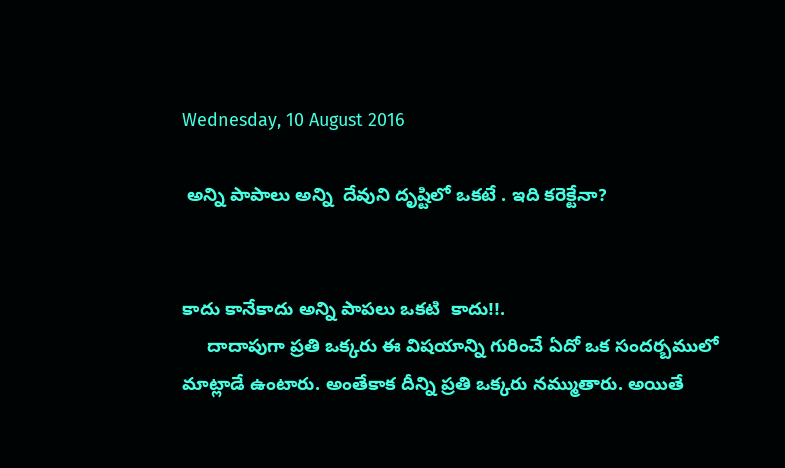Wednesday, 10 August 2016

 అన్ని పాపాలు అన్ని  దేవుని దృష్టిలో ఒకటే . ఇది కరెక్టేనా?


కాదు కానేకాదు అన్ని పాపలు ఒకటి  కాదు!!.
     దాదాపుగా ప్రతి ఒక్కరు ఈ విషయాన్ని గురించే ఏదో ఒక సందర్బములో మాట్లాడే ఉంటారు. అంతేకాక దీన్ని ప్రతి ఒక్కరు నమ్ముతారు. అయితే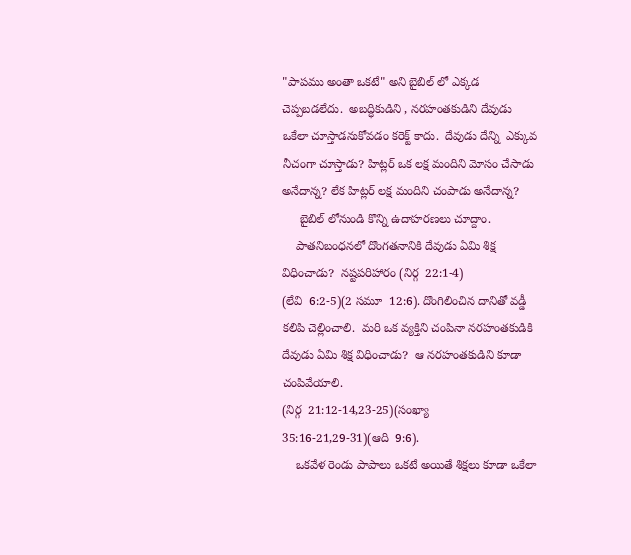"పాపము అంతా ఒకటే" అని బైబిల్ లో ఎక్కడ చెప్పబడలేదు.  అబద్ధికుడిని , నరహంతకుడిని దేవుడు ఒకేలా చూస్తాడనుకోవడం కరెక్ట్ కాదు.  దేవుడు దేన్ని  ఎక్కువ  నీచంగా చూస్తాడు? హిట్లర్ ఒక లక్ష మందిని మోసం చేసాడు అనేదాన్న? లేక హిట్లర్ లక్ష మందిని చంపాడు అనేదాన్న?
     బైబిల్ లోనుండి కొన్ని ఉదాహరణలు చూద్దాం.
    పాతనిబంధనలో దొంగతనానికి దేవుడు ఏమి శిక్ష విధించాడు?  నష్టపరిహారం (నిర్గ  22:1-4)
(లేవి  6:2-5)(2 సమూ  12:6). దొంగిలించిన దానితో వడ్డీ కలిపి చెల్లించాలి.  మరి ఒక వ్యక్తిని చంపినా నరహంతకుడికి దేవుడు ఏమి శిక్ష విధించాడు?  ఆ నరహంతకుడిని కూడా చంపివేయాలి.
(నిర్గ  21:12-14,23-25)(సంఖ్యా  35:16-21,29-31)(ఆది  9:6).
    ఒకవేళ రెండు పాపాలు ఒకటే అయితే శిక్షలు కూడా ఒకేలా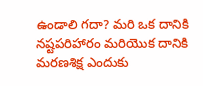ఉండాలి గదా? మరి ఒక దానికి నష్టపరిహారం మరియొక దానికి మరణశిక్ష ఎందుకు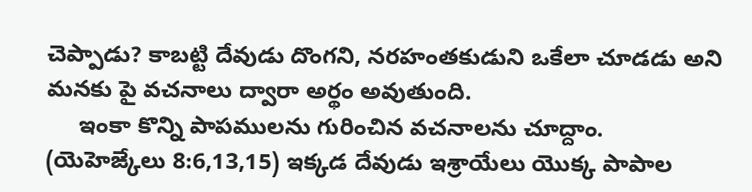చెప్పాడు? కాబట్టి దేవుడు దొంగని, నరహంతకుడుని ఒకేలా చూడడు అని మనకు పై వచనాలు ద్వారా అర్థం అవుతుంది.
     ఇంకా కొన్ని పాపములను గురించిన వచనాలను చూద్దాం.
(యెహెఙ్కేలు 8:6,13,15) ఇక్కడ దేవుడు ఇశ్రాయేలు యొక్క పాపాల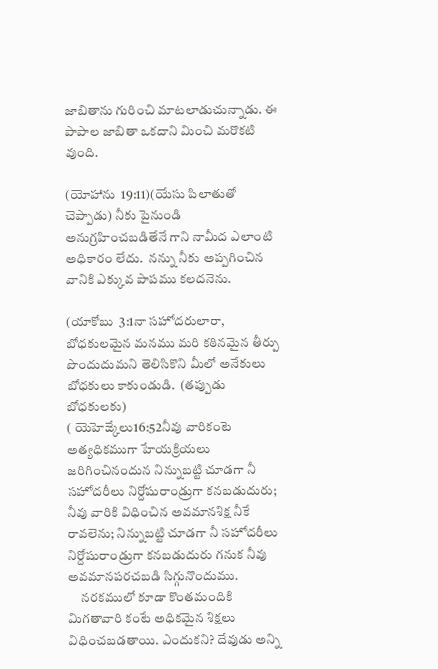జాబితాను గురించి మాటలాడుచున్నాడు. ఈ పాపాల జాబితా ఒకదాని మించి మరొకటి వుంది.

(యోహాను  19:11)(యేసు పిలాతుతో చెప్పాడు) నీకు పైనుండి అనుగ్రహించబడితేనే గాని నామీద ఎలాంటి అధికారం లేదు.  నన్ను నీకు అప్పగించిన వానికి ఎక్కువ పాపము కలదనెను.

(యాకోబు  3:1నా సహోదరులారా, బోధకులమైన మనము మరి కఠినమైన తీర్పు పొందుదుమని తెలిసికొని మీలో అనేకులు బోధకులు కాకుండుడి.  (తప్పుడు బోధకులకు)
( యెహెఙ్కేలు16:52నీవు వారికంటె అత్యధికముగా హేయక్రియలు జరిగించినందున నిన్నుబట్టి చూడగా నీ సహోదరీలు నిర్దోషురాండ్రుగా కనబడుదురు; నీవు వారికి విధించిన అవమానశిక్ష నీకే రావలెను; నిన్నుబట్టి చూడగా నీ సహోదరీలు నిర్దోషురాండ్రుగా కనబడుదురు గనుక నీవు అవమానపరచబడి సిగ్గునొందుము.
     నరకములో కూడా కొంతమందికి  మిగతావారి కంటే అధికమైన శిక్షలు విధించబడతాయి. ఎందుకని? దేవుడు అన్ని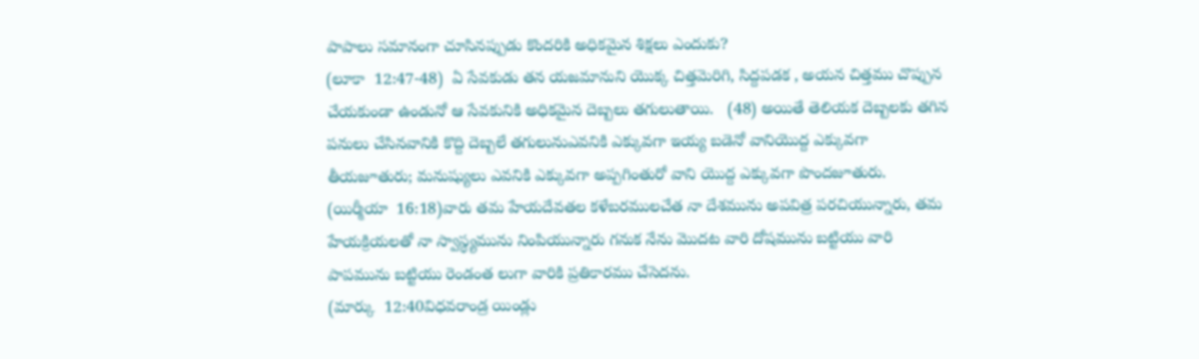పాపాలు సమానంగా చూసినప్పుడు కొందరికి అధికమైన శిక్షలు ఎందుకు?
(లూకా  12:47-48)  ఏ సేవకుడు తన యజమానుని యొక్క చిత్తమెరిగి, సిద్దపడక , అయన చిత్తము చొప్పున చేయకుండా ఉండునో ఆ సేవకునికి అధికమైన దెబ్బలు తగులుతాయి.   (48) అయితే తెలియక దెబ్బలకు తగిన పనులు చేసినవానికి కొద్ది దెబ్బలే తగులునుఎవనికి ఎక్కువగా ఇయ్య బడెనో వానియొద్ద ఎక్కువగా తీయజూతురు; మనుష్యులు ఎవనికి ఎక్కువగా అప్పగింతురో వాని యొద్ద ఎక్కువగా పొందజూతురు.
(యిర్మీయా  16:18)వారు తమ హేయదేవతల కళేబరములచేత నా దేశమును అపవిత్ర పరచియున్నారు, తమ హేయక్రియలతో నా స్వాస్థ్యమును నింపియున్నారు గనుక నేను మొదట వారి దోషమును బట్టియు వారి పాపమును బట్టియు రెండంత లుగా వారికి ప్రతికారము చేసెదను.
(మార్కు  12:40విధవరాండ్ర యిండ్లు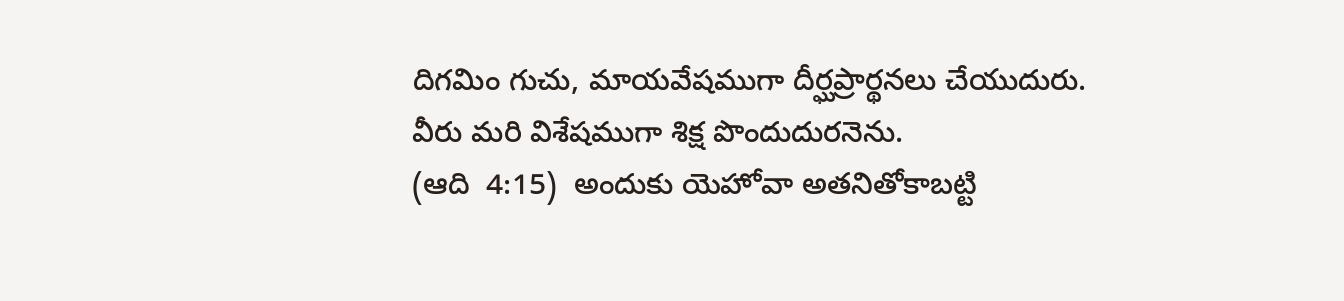దిగమిం గుచు, మాయవేషముగా దీర్ఘప్రార్థనలు చేయుదురు. వీరు మరి విశేషముగా శిక్ష పొందుదురనెను.
(ఆది  4:15)  అందుకు యెహోవా అతనితోకాబట్టి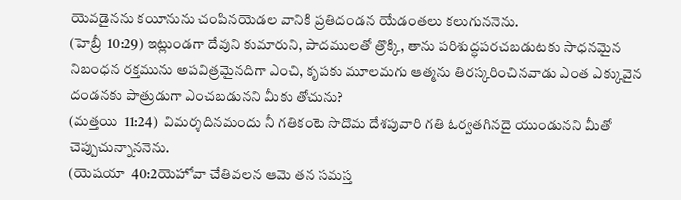యెవడైనను కయీనును చంపినయెడల వానికి ప్రతిదండన యేడంతలు కలుగుననెను.
(హెబ్రీ  10:29) ఇట్లుండగా దేవుని కుమారుని, పాదములతో త్రొక్కి, తాను పరిశుద్ధపరచబడుటకు సాధనమైన నిబంధన రక్తమును అపవిత్రమైనదిగా ఎంచి, కృపకు మూలమగు ఆత్మను తిరస్కరించినవాడు ఎంత ఎక్కువైన దండనకు పాత్రుడుగా ఎంచబడునని మీకు తోచును?
(మత్తయి  11:24)  విమర్శదినమందు నీ గతికంటె సొదొమ దేశపువారి గతి ఓర్వతగినదై యుండునని మీతో చెప్పుచున్నాననెను.
(యెషయా  40:2యెహోవా చేతివలన ఆమె తన సమస్త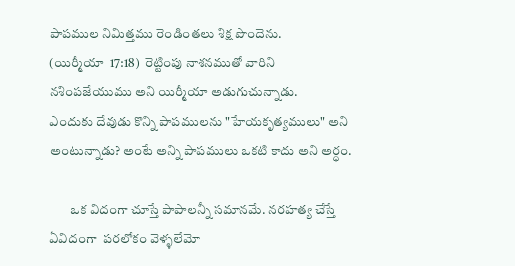పాపముల నిమిత్తము రెండింతలు శిక్ష పొందెను.
(యిర్మీయా  17:18)  రెట్టింపు నాశనముతో వారిని నశింపజేయుము అని యిర్మీయా అడుగుచున్నాడు.
ఎందుకు దేవుడు కొన్ని పాపములను "హేయకృత్యములు" అని అంటున్నాడు? అంటే అన్ని పాపములు ఒకటి కాదు అని అర్ధం.

        ఒక విదంగా చూస్తే పాపాలన్నీ సమానమే. నరహత్య చేస్తే ఏవిదంగా  పరలోకం వెళ్ళలేమో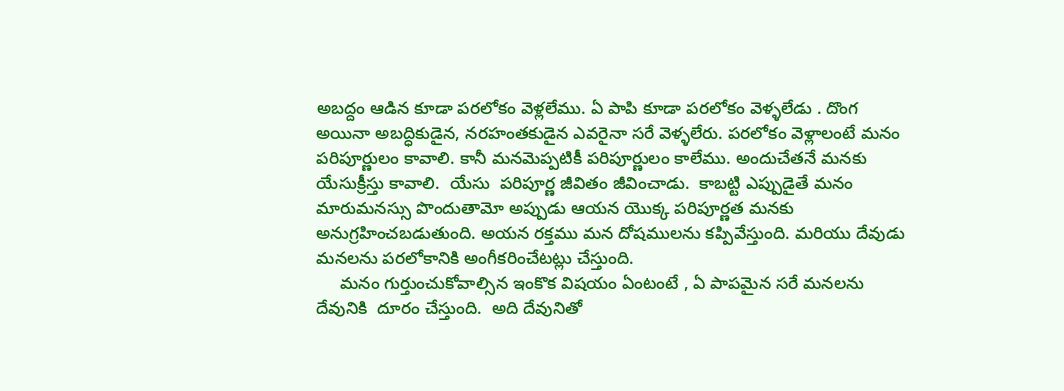అబద్దం ఆడిన కూడా పరలోకం వెళ్లలేము. ఏ పాపి కూడా పరలోకం వెళ్ళలేడు . దొంగ అయినా అబద్ధికుడైన, నరహంతకుడైన ఎవరైనా సరే వెళ్ళలేరు. పరలోకం వెళ్లాలంటే మనం పరిపూర్ణులం కావాలి. కానీ మనమెప్పటికీ పరిపూర్ణులం కాలేము. అందుచేతనే మనకు యేసుక్రీస్తు కావాలి.  యేసు  పరిపూర్ణ జీవితం జీవించాడు.  కాబట్టి ఎప్పుడైతే మనం మారుమనస్సు పొందుతామో అప్పుడు ఆయన యొక్క పరిపూర్ణత మనకు అనుగ్రహించబడుతుంది. అయన రక్తము మన దోషములను కప్పివేస్తుంది. మరియు దేవుడు మనలను పరలోకానికి అంగీకరించేటట్లు చేస్తుంది.
     మనం గుర్తుంచుకోవాల్సిన ఇంకొక విషయం ఏంటంటే , ఏ పాపమైన సరే మనలను దేవునికి  దూరం చేస్తుంది.  అది దేవునితో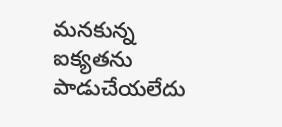మనకున్న ఐక్యతను పాడుచేయలేదు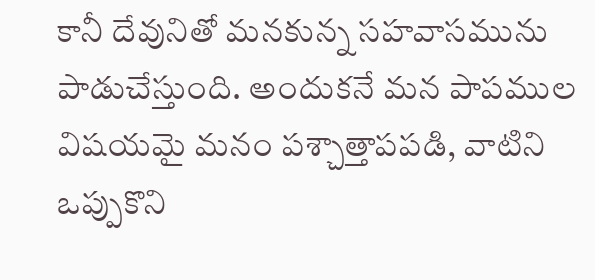కానీ దేవునితో మనకున్న సహవాసమును పాడుచేస్తుంది. అందుకనే మన పాపముల విషయమై మనం పశ్చాత్తాపపడి, వాటిని ఒప్పుకొని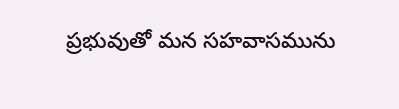ప్రభువుతో మన సహవాసమును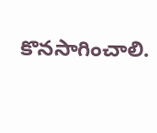కొనసాగించాలి.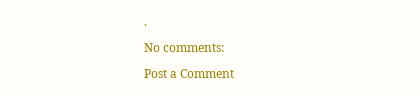.

No comments:

Post a Comment